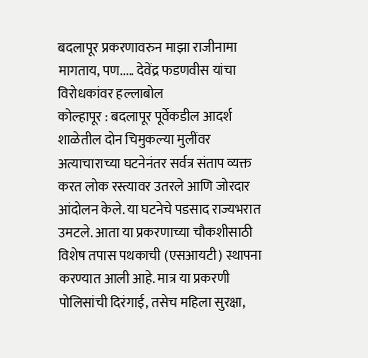बदलापूर प्रकरणावरुन माझा राजीनामा मागताय, पण..... देवेंद्र फडणवीस यांचा विरोधकांवर हल्लाबोल
कोल्हापूर : बदलापूर पूर्वेकडील आदर्श शाळेतील दोन चिमुकल्या मुलींवर अत्याचाराच्या घटनेनंतर सर्वत्र संताप व्यक्त करत लोक रस्त्यावर उतरले आणि जोरदार आंदोलन केले. या घटनेचे पडसाद राज्यभरात उमटले. आता या प्रकरणाच्या चौकशीसाठी विशेष तपास पथकाची (एसआयटी) स्थापना करण्यात आली आहे. मात्र या प्रकरणी पोलिसांची दिरंगाई, तसेच महिला सुरक्षा,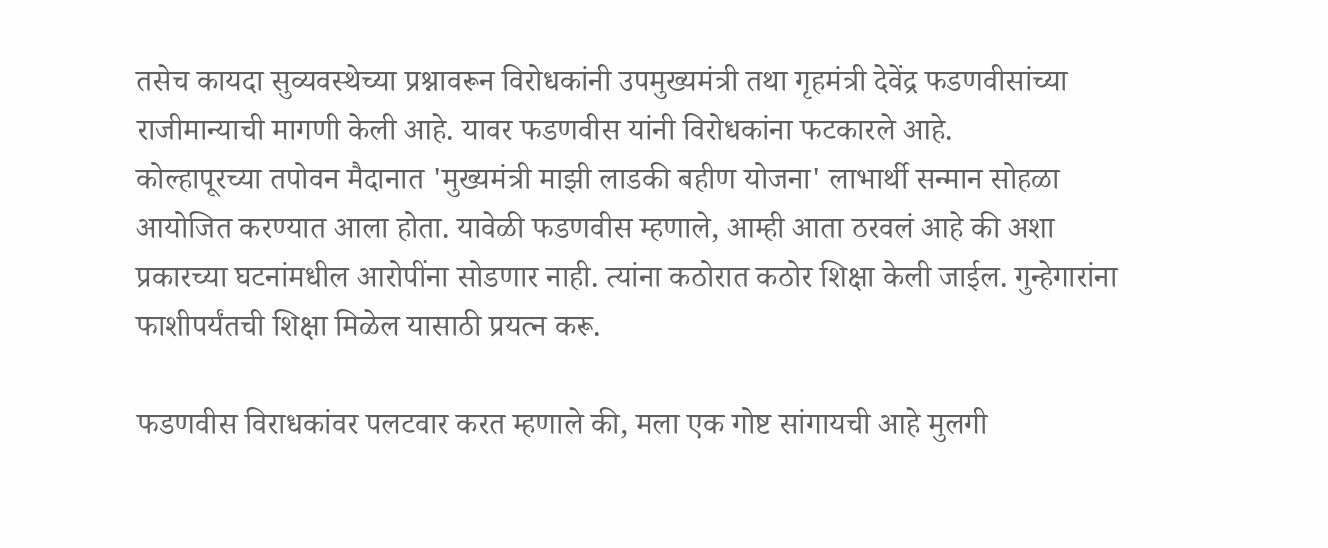तसेच कायदा सुव्यवस्थेच्या प्रश्नावरून विरोधकांनी उपमुख्यमंत्री तथा गृहमंत्री देवेंद्र फडणवीसांच्या राजीमान्याची मागणी केली आहे. यावर फडणवीस यांनी विरोधकांना फटकारले आहे.
कोल्हापूरच्या तपोवन मैदानात 'मुख्यमंत्री माझी लाडकी बहीण योजना' लाभार्थी सन्मान सोहळा आयोजित करण्यात आला होता. यावेळी फडणवीस म्हणाले, आम्ही आता ठरवलं आहे की अशा प्रकारच्या घटनांमधील आरोपींना सोडणार नाही. त्यांना कठोरात कठोर शिक्षा केली जाईल. गुन्हेगारांना फाशीपर्यंतची शिक्षा मिळेल यासाठी प्रयत्न करू.

फडणवीस विराधकांवर पलटवार करत म्हणाले की, मला एक गोष्ट सांगायची आहे मुलगी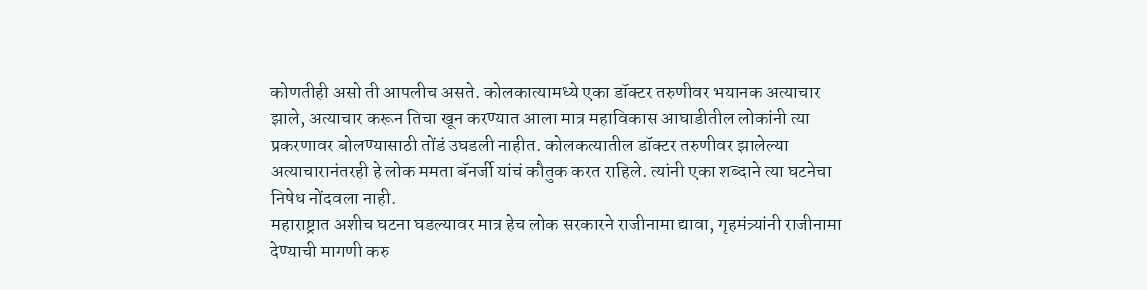कोणतीही असो ती आपलीच असते. कोलकात्यामध्ये एका डॉक्टर तरुणीवर भयानक अत्याचार झाले, अत्याचार करून तिचा खून करण्यात आला मात्र महाविकास आघाडीतील लोकांनी त्या प्रकरणावर बोलण्यासाठी तोंडं उघडली नाहीत. कोलकत्यातील डॉक्टर तरुणीवर झालेल्या अत्याचारानंतरही हे लोक ममता बॅनर्जी यांचं कौतुक करत राहिले. त्यांनी एका शब्दाने त्या घटनेचा निषेध नोंदवला नाही.
महाराष्ट्रात अशीच घटना घडल्यावर मात्र हेच लोक सरकारने राजीनामा द्यावा, गृहमंत्र्यांनी राजीनामा देण्याची मागणी करु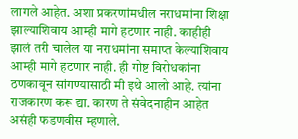लागले आहेत. अशा प्रकरणांमधील नराधमांना शिक्षा झाल्याशिवाय आम्ही मागे हटणार नाही. काहीही झालं तरी चालेल या नराधमांना समाप्त केल्याशिवाय आम्ही मागे हटणार नाही. ही गोष्ट विरोधकांना ठणकावून सांगण्यासाठी मी इथे आलो आहे. त्यांना राजकारण करू द्या. कारण ते संवेदनाहीन आहेत असंही फडणवीस म्हणाले.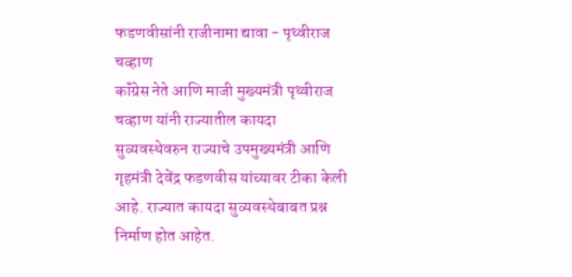फडणवीसांनी राजीनामा द्यावा - पृथ्वीराज चव्हाण
कॉंग्रेस नेते आणि माजी मुख्यमंत्री पृथ्वीराज चव्हाण यांनी राज्यातील कायदा सुव्यवस्थेवरुन राज्याचे उपमुख्यमंत्री आणि गृहमंत्री देवेंद्र फडणवीस यांच्यावर टीका केली आहे. राज्यात कायदा सुव्यवस्थेबाबत प्रश्न निर्माण होत आहेत.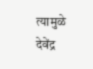त्यामुळे देवेंद्र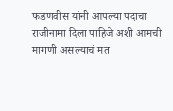फडणवीस यांनी आपल्या पदाचा राजीनामा दिला पाहिजे अशी आमची मागणी असल्याचं मत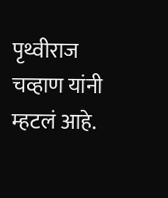पृथ्वीराज चव्हाण यांनी म्हटलं आहे.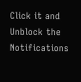Click it and Unblock the Notifications